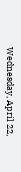Wednesday, April 22,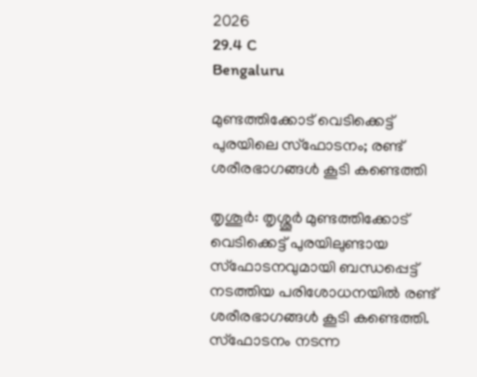2026
29.4 C
Bengaluru

മുണ്ടത്തിക്കോട് വെടിക്കെട്ട് പുരയിലെ സ്ഫോടനം; രണ്ട് ശരീരഭാഗങ്ങള്‍ കൂടി കണ്ടെത്തി

തൃശൂര്‍: തൃശ്ശൂര്‍ മുണ്ടത്തിക്കോട് വെടിക്കെട്ട് പുരയിലുണ്ടായ സ്‌ഫോടനവുമായി ബന്ധപ്പെട്ട് നടത്തിയ പരിശോധനയില്‍ രണ്ട് ശരീരഭാഗങ്ങള്‍ കൂടി കണ്ടെത്തി. സ്‌ഫോടനം നടന്ന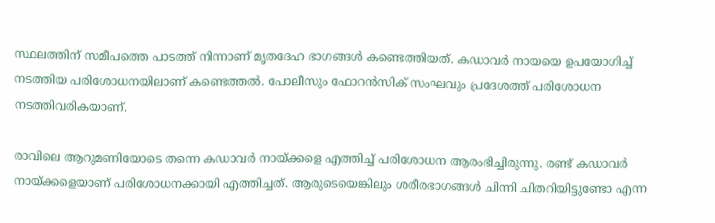സ്ഥലത്തിന് സമീപത്തെ പാടത്ത് നിന്നാണ് മൃതദേഹ ഭാഗങ്ങള്‍ കണ്ടെത്തിയത്. കഡാവര്‍ നായയെ ഉപയോഗിച്ച് നടത്തിയ പരിശോധനയിലാണ് കണ്ടെത്തല്‍. പോലീസും ഫോറന്‍സിക് സംഘവും പ്രദേശത്ത് പരിശോധന നടത്തിവരികയാണ്.

രാവിലെ ആറുമണിയോടെ തന്നെ കഡാവർ നായ്ക്കളെ എത്തിച്ച് പരിശോധന ആരംഭിച്ചിരുന്നു. രണ്ട് കഡാവർ നായ്ക്കളെയാണ് പരിശോധനക്കായി എത്തിച്ചത്. ആരുടെയെങ്കിലും ശരീരഭാഗങ്ങൾ ചിന്നി ചിതറിയിട്ടുണ്ടോ എന്ന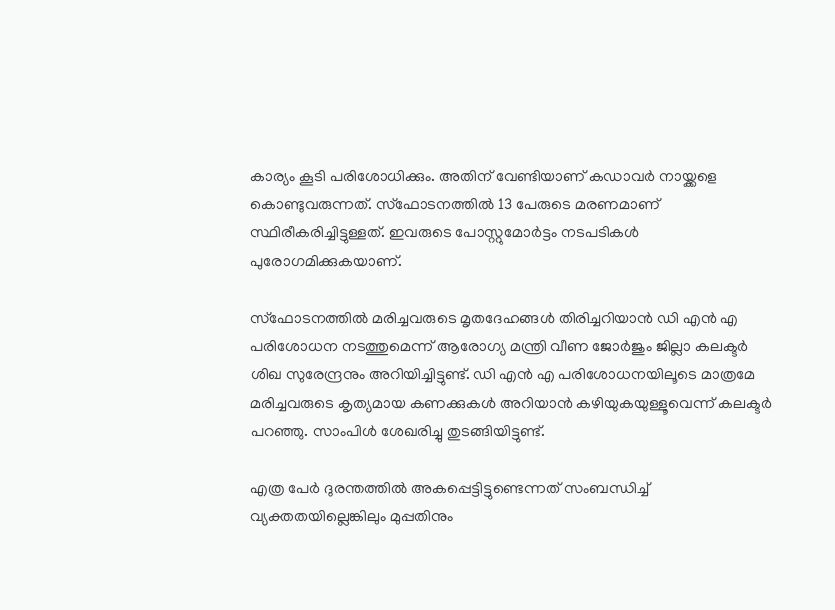കാര്യം കൂടി പരിശോധിക്കും. അതിന് വേണ്ടിയാണ് കഡാവർ നായ്ക്കളെ കൊണ്ടുവരുന്നത്. സ്ഫോടനത്തിൽ 13 പേരുടെ മരണമാണ് സ്ഥിരീകരിച്ചിട്ടുള്ളത്. ഇവരുടെ പോസ്റ്റുമോർട്ടം നടപടികൾ പുരോഗമിക്കുകയാണ്.

സ്‌ഫോടനത്തില്‍ മരിച്ചവരുടെ മൃതദേഹങ്ങള്‍ തിരിച്ചറിയാന്‍ ഡി എന്‍ എ പരിശോധന നടത്തുമെന്ന് ആരോഗ്യ മന്ത്രി വീണ ജോര്‍ജും ജില്ലാ കലക്ടര്‍ ശിഖ സുരേന്ദ്രനും അറിയിച്ചിട്ടുണ്ട്. ഡി എന്‍ എ പരിശോധനയിലൂടെ മാത്രമേ മരിച്ചവരുടെ കൃത്യമായ കണക്കുകള്‍ അറിയാന്‍ കഴിയുകയുള്ളൂവെന്ന് കലക്ടര്‍ പറഞ്ഞു. സാംപിള്‍ ശേഖരിച്ചു തുടങ്ങിയിട്ടുണ്ട്.

എത്ര പേര്‍ ദുരന്തത്തില്‍ അകപ്പെട്ടിട്ടുണ്ടെന്നത് സംബന്ധിച്ച് വ്യക്തതയില്ലെങ്കിലും മുപ്പതിനും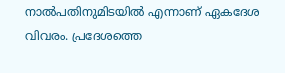നാല്‍പതിനുമിടയില്‍ എന്നാണ് ഏകദേശ വിവരം. പ്രദേശത്തെ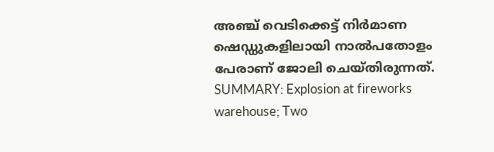അഞ്ച് വെടിക്കെട്ട് നിര്‍മാണ ഷെഡ്ഡുകളിലായി നാല്‍പതോളം പേരാണ് ജോലി ചെയ്തിരുന്നത്.
SUMMARY: Explosion at fireworks warehouse; Two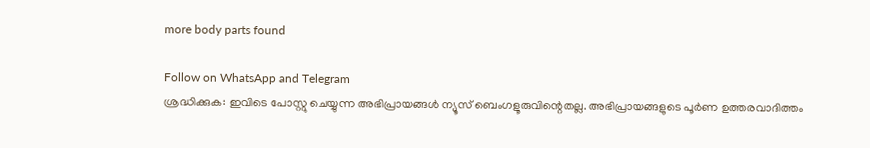more body parts found

Follow on WhatsApp and Telegram
ശ്രദ്ധിക്കുക: ഇവിടെ പോസ്റ്റു ചെയ്യുന്ന അഭിപ്രായങ്ങള്‍ ന്യൂസ് ബെംഗളൂരുവിന്റെതല്ല. അഭിപ്രായങ്ങളുടെ പൂര്‍ണ ഉത്തരവാദിത്തം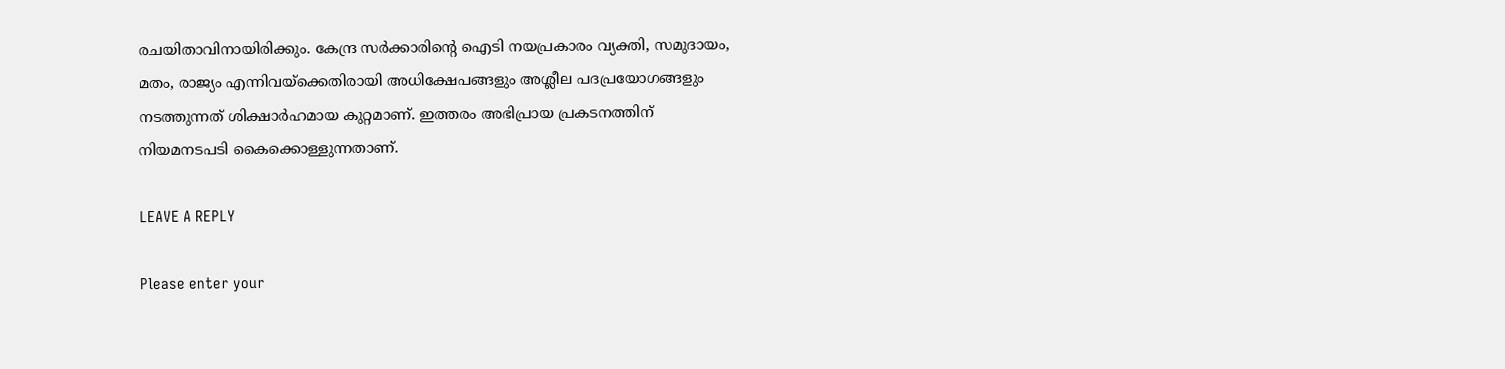രചയിതാവിനായിരിക്കും. കേന്ദ്ര സര്‍ക്കാരിന്റെ ഐടി നയപ്രകാരം വ്യക്തി, സമുദായം, മതം, രാജ്യം എന്നിവയ്‌ക്കെതിരായി അധിക്ഷേപങ്ങളും അശ്ലീല പദപ്രയോഗങ്ങളും നടത്തുന്നത് ശിക്ഷാര്‍ഹമായ കുറ്റമാണ്. ഇത്തരം അഭിപ്രായ പ്രകടനത്തിന് നിയമനടപടി കൈക്കൊള്ളുന്നതാണ്.

LEAVE A REPLY

Please enter your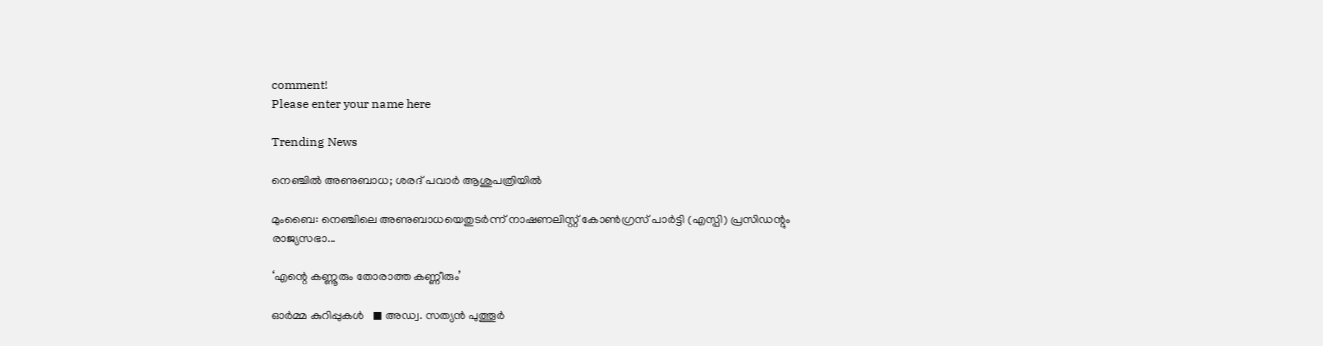comment!
Please enter your name here

Trending News

നെഞ്ചിൽ അണുബാധ; ശരദ് പവാര്‍ ആശുപത്രിയില്‍

മുംബൈ: നെഞ്ചിലെ അണുബാധയെതുടർന്ന്‌ നാഷണലിസ്റ്റ് കോണ്‍ഗ്രസ് പാർട്ടി (എസ്പി) പ്രസിഡന്റും രാജ്യസഭാ...

‘എന്റെ കണ്ണൂരും തോരാത്ത കണ്ണീരും’

ഓർമ്മ കുറിപ്പുകൾ   ◼ അഡ്വ. സത്യൻ പുത്തൂര്‍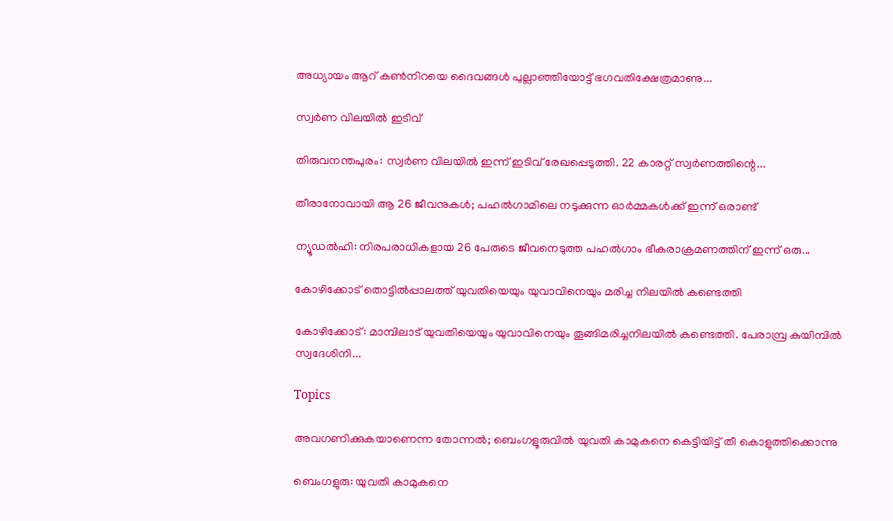അധ്യായം ആറ് കൺനിറയെ ദൈവങ്ങൾ പുല്ലാഞ്ഞിയോട്ട് ഭഗവതിക്ഷേത്രമാണു...

സ്വർണ വിലയില്‍ ഇടിവ്

തിരുവനന്തപുരം: സ്വർണ വിലയില്‍ ഇന്ന് ഇടിവ് രേഖപ്പെടുത്തി. 22 കാരറ്റ് സ്വർണത്തിന്റെ...

തീരാനോവായി ആ 26 ജീവനുകൾ; പഹൽഗാമിലെ നടുക്കുന്ന ഓർമ്മകൾക്ക് ഇന്ന് ഒരാണ്ട്

ന്യൂഡൽഹി: നിരപരാധികളായ 26 പേരുടെ ജീവനെടുത്ത പഹൽഗാം ഭീകരാക്രമണത്തിന് ഇന്ന് ഒരു...

കോഴിക്കോട് തൊട്ടിൽപ്പാലത്ത് യുവതിയെയും യുവാവിനെയും മരിച്ച നിലയിൽ കണ്ടെത്തി

കോഴിക്കോട്: മാമ്പിലാട് യുവതിയെയും യുവാവിനെയും തൂങ്ങിമരിച്ചനിലയിൽ കണ്ടെത്തി. പേരാമ്പ്ര കുയിമ്പിൽ സ്വദേശിനി...

Topics

അവഗണിക്കുകയാണെന്ന തോന്നല്‍; ബെംഗളൂരുവിൽ യുവതി കാമുകനെ കെട്ടിയിട്ട് തീ കൊളുത്തിക്കൊന്നു

ബെംഗളുരു: യുവതി കാമുകനെ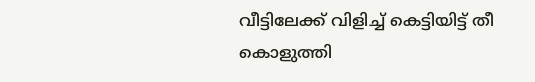വീട്ടിലേക്ക് വിളിച്ച് കെട്ടിയിട്ട് തീ കൊളുത്തി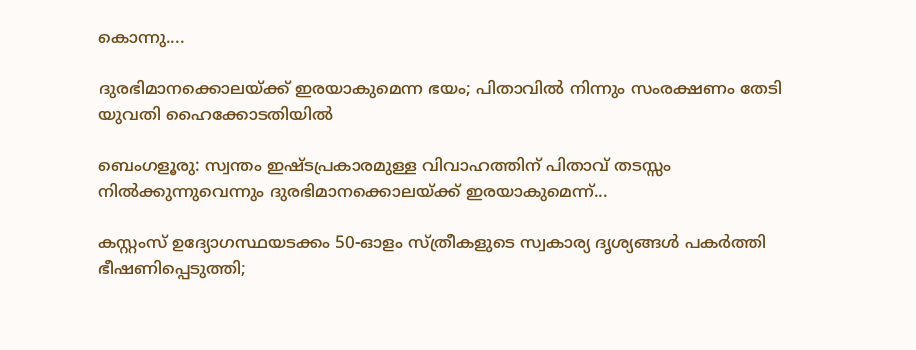കൊന്നു....

ദുരഭിമാനക്കൊലയ്ക്ക് ഇരയാകുമെന്ന ഭയം; പിതാവില്‍ നിന്നും സംരക്ഷണം തേടി യുവതി ഹൈക്കോടതിയിൽ

ബെംഗളൂരു: സ്വന്തം ഇഷ്ടപ്രകാരമുള്ള വിവാഹത്തിന് പിതാവ് തടസ്സം നിൽക്കുന്നുവെന്നും ദുരഭിമാനക്കൊലയ്ക്ക് ഇരയാകുമെന്ന്...

കസ്റ്റംസ് ഉദ്യോഗസ്ഥയടക്കം 50-ഓളം സ്ത്രീകളുടെ സ്വകാര്യ ദൃശ്യങ്ങൾ പകർത്തി ഭീഷണിപ്പെടുത്തി;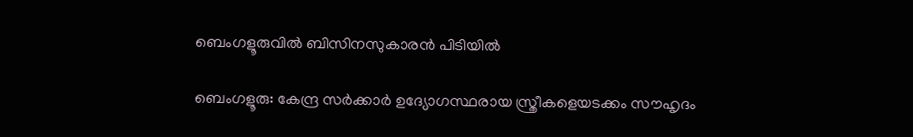ബെംഗളൂരുവില്‍ ബിസിനസുകാരൻ പിടിയിൽ

ബെംഗളൂരു: കേന്ദ്ര സർക്കാർ ഉദ്യോഗസ്ഥരായ സ്ത്രീകളെയടക്കം സൗഹൃദം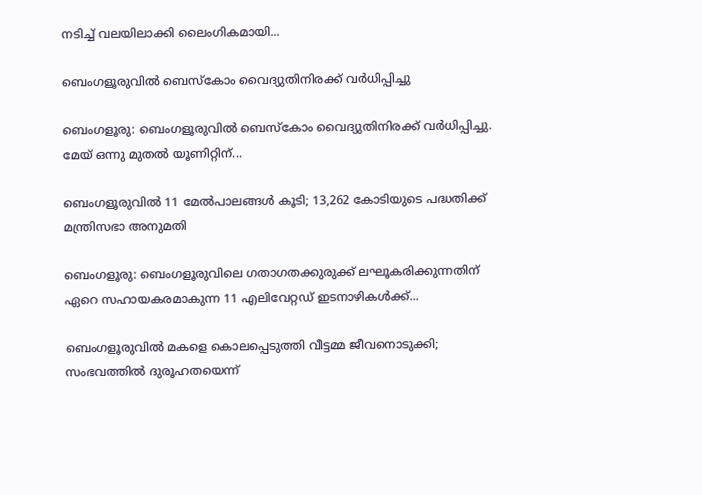നടിച്ച് വലയിലാക്കി ലൈംഗികമായി...

ബെംഗളൂരുവിൽ ബെസ്കോം വൈദ്യുതിനിരക്ക് വർധിപ്പിച്ചു

ബെംഗളൂരു: ബെംഗളൂരുവിൽ ബെസ്കോം വൈദ്യുതിനിരക്ക് വർധിപ്പിച്ചു.  മേയ് ഒന്നു മുതൽ യൂണിറ്റിന്...

ബെംഗളൂരുവില്‍ 11 മേൽപാലങ്ങള്‍ കൂടി; 13,262 കോടിയുടെ പദ്ധതിക്ക് മന്ത്രിസഭാ അനുമതി

ബെംഗളൂരു: ബെംഗളൂരുവിലെ ഗതാഗതക്കുരുക്ക് ലഘൂകരിക്കുന്നതിന് ഏറെ സഹായകരമാകുന്ന 11 എലിവേറ്റഡ് ഇടനാഴികള്‍ക്ക്...

ബെംഗളൂരുവിൽ മകളെ കൊലപ്പെടുത്തി വീട്ടമ്മ ജീവനൊടുക്കി; സംഭവത്തില്‍ ദുരൂഹതയെന്ന്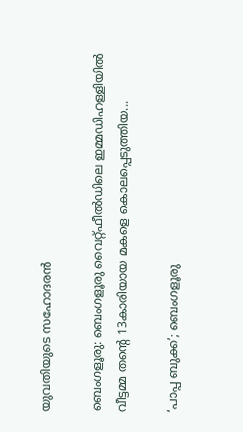യുവതിയുടെ സഹോദരൻ

ബെംഗളൂരു: ബെംഗളൂരു വൈറ്റ്ഫീൽഡിലെ ഇമ്മഡിഹള്ളിയില്‍ വീട്ടമ്മ തന്റെ 13കാരിയായ മകളെ കൊലപ്പെടുത്തിയ...

‘പാപ്പ ബുക്ക’; ബെംഗളൂരു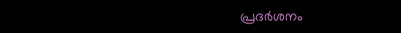പ്രദർശനം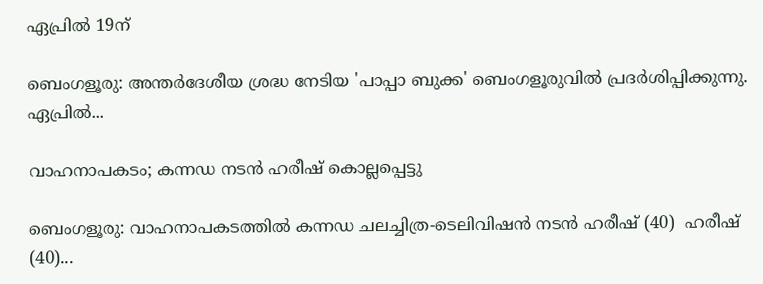ഏപ്രിൽ 19ന്

ബെംഗളൂരു: അന്തർദേശീയ ശ്രദ്ധ നേടിയ 'പാപ്പാ ബുക്ക' ബെംഗളൂരുവിൽ പ്രദർശിപ്പിക്കുന്നു. ഏപ്രിൽ...

വാഹനാപകടം; കന്നഡ നടൻ ഹരീഷ് കൊല്ലപ്പെട്ടു

ബെംഗളൂരു: വാഹനാപകടത്തിൽ കന്നഡ ചലച്ചിത്ര-ടെലിവിഷൻ നടൻ ഹരീഷ് (40)  ഹരീഷ് (40)...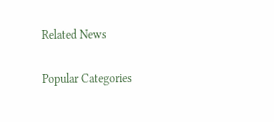Related News

Popular Categories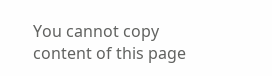You cannot copy content of this page